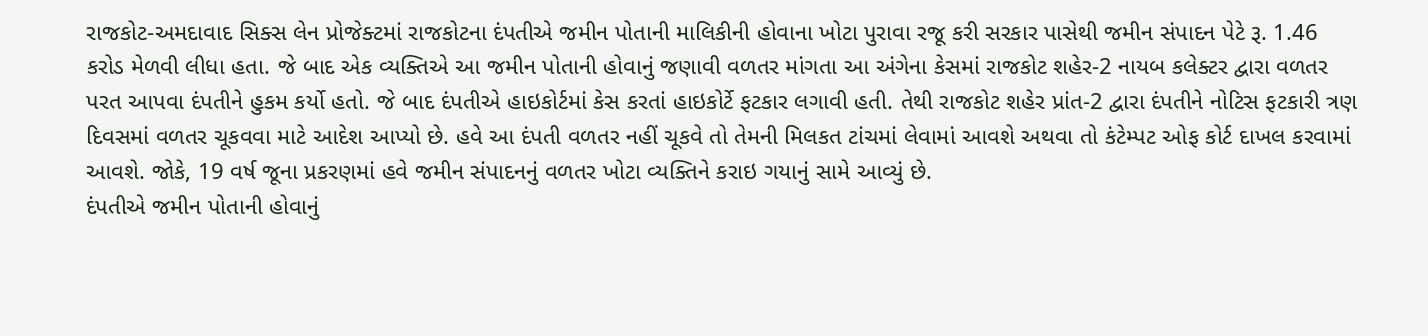રાજકોટ-અમદાવાદ સિક્સ લેન પ્રોજેક્ટમાં રાજકોટના દંપતીએ જમીન પોતાની માલિકીની હોવાના ખોટા પુરાવા રજૂ કરી સરકાર પાસેથી જમીન સંપાદન પેટે રૂ. 1.46 કરોડ મેળવી લીધા હતા. જે બાદ એક વ્યક્તિએ આ જમીન પોતાની હોવાનું જણાવી વળતર માંગતા આ અંગેના કેસમાં રાજકોટ શહેર-2 નાયબ કલેક્ટર દ્વારા વળતર પરત આપવા દંપતીને હુકમ કર્યો હતો. જે બાદ દંપતીએ હાઇકોર્ટમાં કેસ કરતાં હાઇકોર્ટે ફટકાર લગાવી હતી. તેથી રાજકોટ શહેર પ્રાંત-2 દ્વારા દંપતીને નોટિસ ફટકારી ત્રણ દિવસમાં વળતર ચૂકવવા માટે આદેશ આપ્યો છે. હવે આ દંપતી વળતર નહીં ચૂકવે તો તેમની મિલકત ટાંચમાં લેવામાં આવશે અથવા તો કંટેમ્પટ ઓફ કોર્ટ દાખલ કરવામાં આવશે. જોકે, 19 વર્ષ જૂના પ્રકરણમાં હવે જમીન સંપાદનનું વળતર ખોટા વ્યક્તિને કરાઇ ગયાનું સામે આવ્યું છે.
દંપતીએ જમીન પોતાની હોવાનું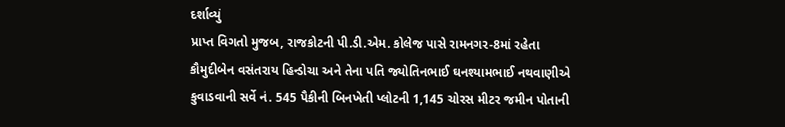દર્શાવ્યું
પ્રાપ્ત વિગતો મુજબ, રાજકોટની પી.ડી.એમ. કોલેજ પાસે રામનગર-8માં રહેતા કૌમુદીબેન વસંતરાય હિન્ડોચા અને તેના પતિ જ્યોતિનભાઈ ઘનશ્યામભાઈ નથવાણીએ કુવાડવાની સર્વે નં. 545 પૈકીની બિનખેતી પ્લોટની 1,145 ચોરસ મીટર જમીન પોતાની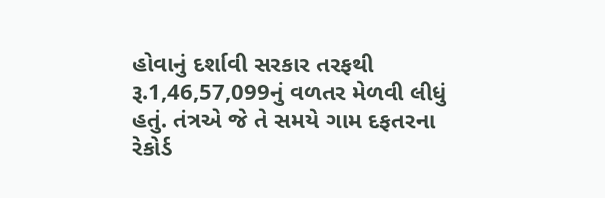હોવાનું દર્શાવી સરકાર તરફથી રૂ.1,46,57,099નું વળતર મેળવી લીધું હતું. તંત્રએ જે તે સમયે ગામ દફતરના રેકોર્ડ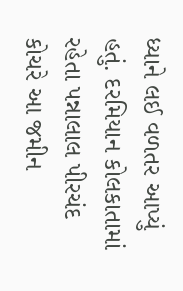ધ્યાને લઈ વળતર આપ્યું હતું. દરમિયાન કોલકાતામાં રહેતા પન્નાલાલ પીરચંદ કોચરે આ જમીન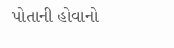પોતાની હોવાનો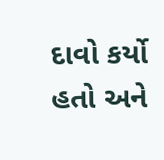દાવો કર્યો હતો અને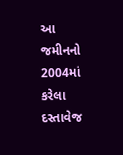આ જમીનનો 2004માં કરેલા દસ્તાવેજ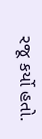રજૂ કર્યો હતો.